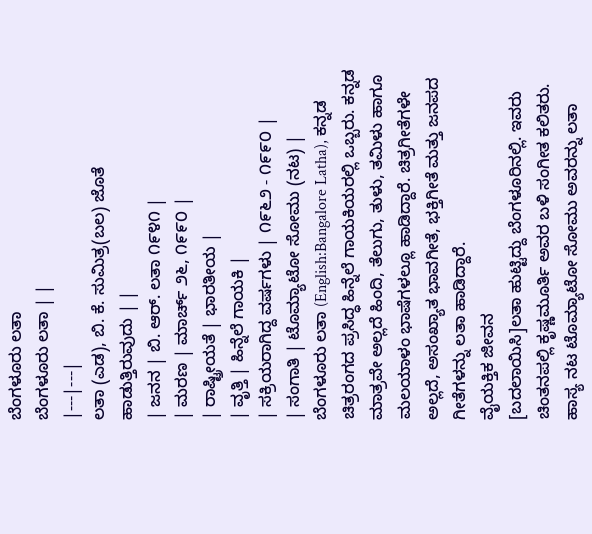ಬೆಂಗಳೂರು ಲತಾ
ಬೆಂಗಳೂರು ಲತಾ | |
|---|---|
ಲತಾ (ಎಡ), ಬಿ. ಕೆ. ಸುಮಿತ್ರ(ಬಲ) ಜೊತೆ ಹಾಡುತ್ತಿರುವುದು | |
| ಜನನ | ಬಿ. ಆರ್. ಲತಾ ೧೯೪೧ |
| ಮರಣ | ಮಾರ್ಚ್ ೨೬, ೧೯೯೦ |
| ರಾಷ್ಟ್ರೀಯತೆ | ಭಾರತೀಯ |
| ವೃತ್ತಿ | ಹಿನ್ನೆಲೆ ಗಾಯಕಿ |
| ಸಕ್ರಿಯರಾಗಿದ್ದ ವರ್ಷಗಳು | ೧೯೬೨ - ೧೯೯೦ |
| ಸಂಗಾತಿ | ಟೊಮ್ಯಾಟೋ ಸೋಮು (ನಟ) |
ಬೆಂಗಳೂರು ಲತಾ (English:Bangalore Latha), ಕನ್ನಡ ಚಿತ್ರರಂಗದ ಪ್ರಸಿದ್ಧ ಹಿನ್ನೆಲೆ ಗಾಯಕಿಯರಲ್ಲಿ ಒಬ್ಬರು. ಕನ್ನಡ ಮಾತ್ರವೇ ಅಲ್ಲದೆ ಹಿಂದಿ, ತೆಲುಗು, ತುಳು, ತಮಿಳು ಹಾಗೂ ಮಲಯಾಳಂ ಭಾಷೆಗಳಲ್ಲೂ ಹಾಡಿದ್ದಾರೆ. ಚಿತ್ರಗೀತೆಗಳೇ ಅಲ್ಲದೆ, ಅಸಂಖ್ಯಾತ ಭಾವಗೀತೆ, ಭಕ್ತಿಗೀತೆ ಮತ್ತು ಜನಪದ ಗೀತೆಗಳನ್ನು ಲತಾ ಹಾಡಿದ್ದಾರೆ.
ವೈಯಕ್ತಿಕ ಜೀವನ
[ಬದಲಾಯಿಸಿ]ಲತಾ ಹುಟ್ಟಿದ್ದು ಬೆಂಗಳೂರಿನಲ್ಲಿ. ಇವರು ಚಿಂತನಪಲ್ಲಿ ಕೃಷ್ಣಮೂರ್ತಿ ಅವರ ಬಳಿ ಸಂಗೀತ ಕಲಿತರು. ಹಾಸ್ಯ ನಟ ಟೊಮ್ಯಾಟೋ ಸೋಮು ಅವರನ್ನು ಲತಾ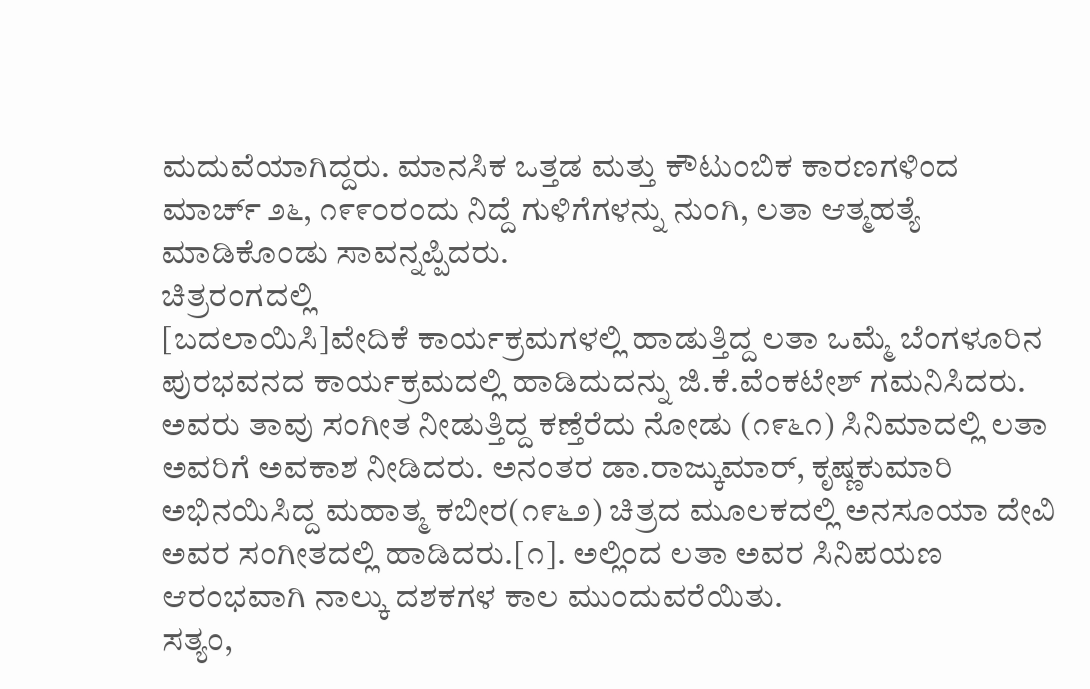ಮದುವೆಯಾಗಿದ್ದರು. ಮಾನಸಿಕ ಒತ್ತಡ ಮತ್ತು ಕೌಟುಂಬಿಕ ಕಾರಣಗಳಿಂದ ಮಾರ್ಚ್ ೨೬, ೧೯೯೦ರಂದು ನಿದ್ದೆ ಗುಳಿಗೆಗಳನ್ನು ನುಂಗಿ, ಲತಾ ಆತ್ಮಹತ್ಯೆ ಮಾಡಿಕೊಂಡು ಸಾವನ್ನಪ್ಪಿದರು.
ಚಿತ್ರರಂಗದಲ್ಲಿ
[ಬದಲಾಯಿಸಿ]ವೇದಿಕೆ ಕಾರ್ಯಕ್ರಮಗಳಲ್ಲಿ ಹಾಡುತ್ತಿದ್ದ ಲತಾ ಒಮ್ಮೆ ಬೆಂಗಳೂರಿನ ಪುರಭವನದ ಕಾರ್ಯಕ್ರಮದಲ್ಲಿ ಹಾಡಿದುದನ್ನು ಜಿ.ಕೆ.ವೆಂಕಟೇಶ್ ಗಮನಿಸಿದರು. ಅವರು ತಾವು ಸಂಗೀತ ನೀಡುತ್ತಿದ್ದ ಕಣ್ತೆರೆದು ನೋಡು (೧೯೬೧) ಸಿನಿಮಾದಲ್ಲಿ ಲತಾ ಅವರಿಗೆ ಅವಕಾಶ ನೀಡಿದರು. ಅನಂತರ ಡಾ.ರಾಜ್ಕುಮಾರ್, ಕೃಷ್ಣಕುಮಾರಿ ಅಭಿನಯಿಸಿದ್ದ ಮಹಾತ್ಮ ಕಬೀರ(೧೯೬೨) ಚಿತ್ರದ ಮೂಲಕದಲ್ಲಿ ಅನಸೂಯಾ ದೇವಿ ಅವರ ಸಂಗೀತದಲ್ಲಿ ಹಾಡಿದರು.[೧]. ಅಲ್ಲಿಂದ ಲತಾ ಅವರ ಸಿನಿಪಯಣ ಆರಂಭವಾಗಿ ನಾಲ್ಕು ದಶಕಗಳ ಕಾಲ ಮುಂದುವರೆಯಿತು.
ಸತ್ಯಂ,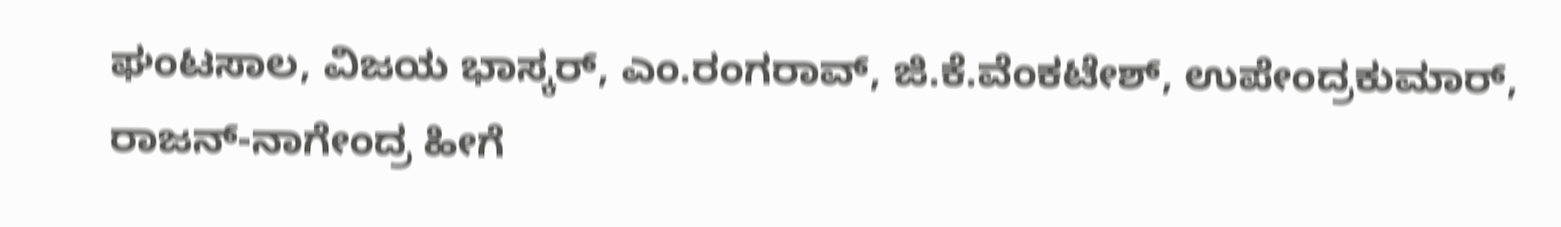ಘಂಟಸಾಲ, ವಿಜಯ ಭಾಸ್ಕರ್, ಎಂ.ರಂಗರಾವ್, ಜಿ.ಕೆ.ವೆಂಕಟೇಶ್, ಉಪೇಂದ್ರಕುಮಾರ್, ರಾಜನ್-ನಾಗೇಂದ್ರ ಹೀಗೆ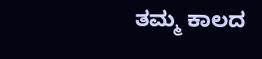ತಮ್ಮ ಕಾಲದ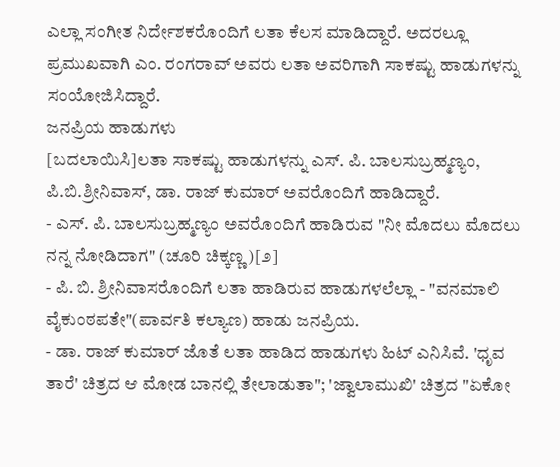ಎಲ್ಲಾ ಸಂಗೀತ ನಿರ್ದೇಶಕರೊಂದಿಗೆ ಲತಾ ಕೆಲಸ ಮಾಡಿದ್ದಾರೆ. ಅದರಲ್ಲೂ ಪ್ರಮುಖವಾಗಿ ಎಂ. ರಂಗರಾವ್ ಅವರು ಲತಾ ಅವರಿಗಾಗಿ ಸಾಕಷ್ಟು ಹಾಡುಗಳನ್ನು ಸಂಯೋಜಿಸಿದ್ದಾರೆ.
ಜನಪ್ರಿಯ ಹಾಡುಗಳು
[ಬದಲಾಯಿಸಿ]ಲತಾ ಸಾಕಷ್ಟು ಹಾಡುಗಳನ್ನು ಎಸ್. ಪಿ. ಬಾಲಸುಬ್ರಹ್ಮಣ್ಯಂ, ಪಿ.ಬಿ.ಶ್ರೀನಿವಾಸ್, ಡಾ. ರಾಜ್ ಕುಮಾರ್ ಅವರೊಂದಿಗೆ ಹಾಡಿದ್ದಾರೆ.
- ಎಸ್. ಪಿ. ಬಾಲಸುಬ್ರಹ್ಮಣ್ಯಂ ಅವರೊಂದಿಗೆ ಹಾಡಿರುವ "ನೀ ಮೊದಲು ಮೊದಲು ನನ್ನ ನೋಡಿದಾಗ" (ಚೂರಿ ಚಿಕ್ಕಣ್ಣ)[೨]
- ಪಿ. ಬಿ. ಶ್ರೀನಿವಾಸರೊಂದಿಗೆ ಲತಾ ಹಾಡಿರುವ ಹಾಡುಗಳಲೆಲ್ಲಾ - "ವನಮಾಲಿ ವೈಕುಂಠಪತೇ"(ಪಾರ್ವತಿ ಕಲ್ಯಾಣ) ಹಾಡು ಜನಪ್ರಿಯ.
- ಡಾ. ರಾಜ್ ಕುಮಾರ್ ಜೊತೆ ಲತಾ ಹಾಡಿದ ಹಾಡುಗಳು ಹಿಟ್ ಎನಿಸಿವೆ. 'ಧೃವ ತಾರೆ' ಚಿತ್ರದ ಆ ಮೋಡ ಬಾನಲ್ಲಿ ತೇಲಾಡುತಾ"; 'ಜ್ವಾಲಾಮುಖಿ' ಚಿತ್ರದ "ಏಕೋ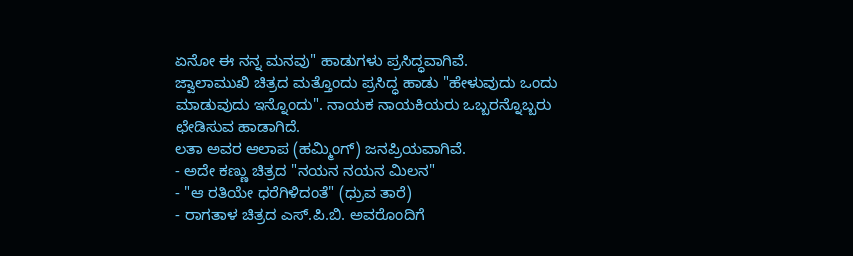ಏನೋ ಈ ನನ್ನ ಮನವು" ಹಾಡುಗಳು ಪ್ರಸಿದ್ಧವಾಗಿವೆ.
ಜ್ವಾಲಾಮುಖಿ ಚಿತ್ರದ ಮತ್ತೊಂದು ಪ್ರಸಿದ್ಧ ಹಾಡು "ಹೇಳುವುದು ಒಂದು ಮಾಡುವುದು ಇನ್ನೊಂದು". ನಾಯಕ ನಾಯಕಿಯರು ಒಬ್ಬರನ್ನೊಬ್ಬರು ಛೇಡಿಸುವ ಹಾಡಾಗಿದೆ.
ಲತಾ ಅವರ ಆಲಾಪ (ಹಮ್ಮಿಂಗ್) ಜನಪ್ರಿಯವಾಗಿವೆ.
- ಅದೇ ಕಣ್ಣು ಚಿತ್ರದ "ನಯನ ನಯನ ಮಿಲನ"
- "ಆ ರತಿಯೇ ಧರೆಗಿಳಿದಂತೆ" (ಧ್ರುವ ತಾರೆ)
- ರಾಗತಾಳ ಚಿತ್ರದ ಎಸ್.ಪಿ.ಬಿ. ಅವರೊಂದಿಗೆ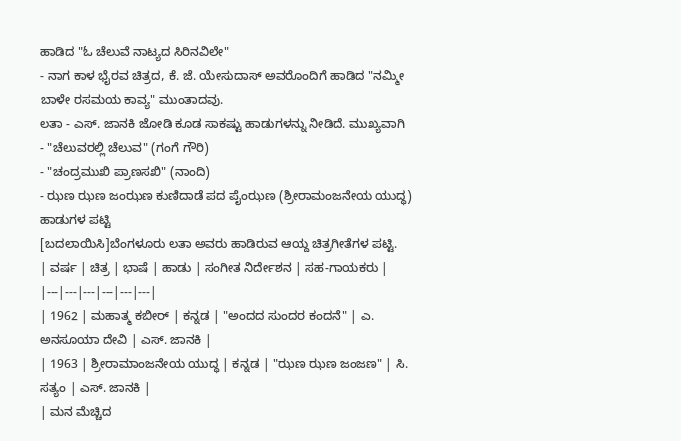ಹಾಡಿದ "ಓ ಚೆಲುವೆ ನಾಟ್ಯದ ಸಿರಿನವಿಲೇ"
- ನಾಗ ಕಾಳ ಭೈರವ ಚಿತ್ರದ, ಕೆ. ಜೆ. ಯೇಸುದಾಸ್ ಅವರೊಂದಿಗೆ ಹಾಡಿದ "ನಮ್ಮೀ ಬಾಳೇ ರಸಮಯ ಕಾವ್ಯ" ಮುಂತಾದವು.
ಲತಾ - ಎಸ್. ಜಾನಕಿ ಜೋಡಿ ಕೂಡ ಸಾಕಷ್ಟು ಹಾಡುಗಳನ್ನು ನೀಡಿದೆ. ಮುಖ್ಯವಾಗಿ
- "ಚೆಲುವರಲ್ಲಿ ಚೆಲುವ" (ಗಂಗೆ ಗೌರಿ)
- "ಚಂದ್ರಮುಖಿ ಪ್ರಾಣಸಖಿ" (ನಾಂದಿ)
- ಝಣ ಝಣ ಜಂಝಣ ಕುಣಿದಾಡೆ ಪದ ಪೈಂಝಣ (ಶ್ರೀರಾಮಂಜನೇಯ ಯುದ್ಧ)
ಹಾಡುಗಳ ಪಟ್ಟಿ
[ಬದಲಾಯಿಸಿ]ಬೆಂಗಳೂರು ಲತಾ ಅವರು ಹಾಡಿರುವ ಆಯ್ದ ಚಿತ್ರಗೀತೆಗಳ ಪಟ್ಟಿ.
| ವರ್ಷ | ಚಿತ್ರ | ಭಾಷೆ | ಹಾಡು | ಸಂಗೀತ ನಿರ್ದೇಶನ | ಸಹ-ಗಾಯಕರು |
|---|---|---|---|---|---|
| 1962 | ಮಹಾತ್ಮ ಕಬೀರ್ | ಕನ್ನಡ | "ಅಂದದ ಸುಂದರ ಕಂದನೆ" | ಎ. ಅನಸೂಯಾ ದೇವಿ | ಎಸ್. ಜಾನಕಿ |
| 1963 | ಶ್ರೀರಾಮಾಂಜನೇಯ ಯುದ್ಧ | ಕನ್ನಡ | "ಝಣ ಝಣ ಜಂಜಣ" | ಸಿ. ಸತ್ಯಂ | ಎಸ್. ಜಾನಕಿ |
| ಮನ ಮೆಚ್ಚಿದ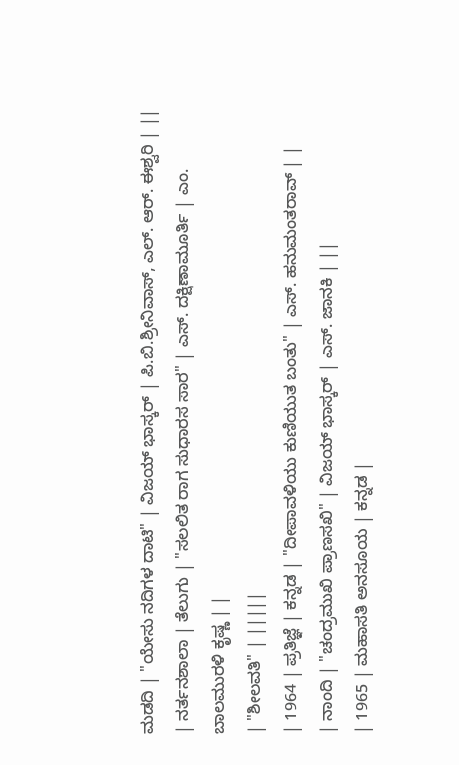ಮಡದಿ | "ಯೇಸು ನದಿಗಳ ದಾಟಿ" | ವಿಜಯ್ ಭಾಸ್ಕರ್ | ಪಿ.ಬಿ.ಶ್ರೀನಿವಾಸ್, ಎಲ್. ಆರ್. ಈಶ್ವರಿ | ||
| ನರ್ತನಶಾಲಾ | ತೆಲುಗು | "ಸಲಲಿತ ರಾಗ ಸುಧಾರಸ ಸಾರ" | ಎಸ್. ದಕ್ಷಿಣಾಮೂರ್ತಿ | ಎಂ. ಬಾಲಮುರಳಿ ಕೃಷ್ಣ | |
| "ಶೀಲವತಿ" | |||||
| 1964 | ಪ್ರತಿಜ್ಞೆ | ಕನ್ನಡ | "ದೀಪಾವಳಿಯು ಕುಣಿಯುತ ಬಂತು" | ಎಸ್. ಹನುಮಂತರಾವ್ | |
| ನಾಂದಿ | "ಚಂದ್ರಮುಖಿ ಪ್ರಾಣಸಖಿ" | ವಿಜಯ್ ಭಾಸ್ಕರ್ | ಎಸ್. ಜಾನಕಿ | ||
| 1965 | ಮಹಾಸತಿ ಅನಸೂಯ | ಕನ್ನಡ |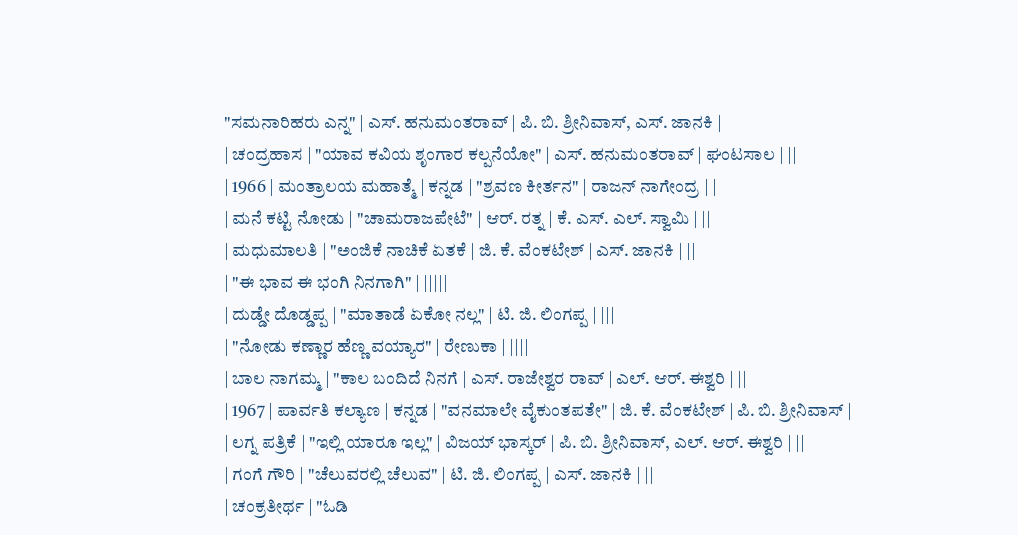"ಸಮನಾರಿಹರು ಎನ್ನ" | ಎಸ್. ಹನುಮಂತರಾವ್ | ಪಿ. ಬಿ. ಶ್ರೀನಿವಾಸ್, ಎಸ್. ಜಾನಕಿ |
| ಚಂದ್ರಹಾಸ | "ಯಾವ ಕವಿಯ ಶೃಂಗಾರ ಕಲ್ಪನೆಯೋ" | ಎಸ್. ಹನುಮಂತರಾವ್ | ಘಂಟಸಾಲ | ||
| 1966 | ಮಂತ್ರಾಲಯ ಮಹಾತ್ಮೆ | ಕನ್ನಡ | "ಶ್ರವಣ ಕೀರ್ತನ" | ರಾಜನ್ ನಾಗೇಂದ್ರ | |
| ಮನೆ ಕಟ್ಟಿ ನೋಡು | "ಚಾಮರಾಜಪೇಟೆ" | ಆರ್. ರತ್ನ | ಕೆ. ಎಸ್. ಎಲ್. ಸ್ವಾಮಿ | ||
| ಮಧುಮಾಲತಿ | "ಅಂಜಿಕೆ ನಾಚಿಕೆ ಏತಕೆ | ಜಿ. ಕೆ. ವೆಂಕಟೇಶ್ | ಎಸ್. ಜಾನಕಿ | ||
| "ಈ ಭಾವ ಈ ಭಂಗಿ ನಿನಗಾಗಿ" | |||||
| ದುಡ್ಡೇ ದೊಡ್ಡಪ್ಪ | "ಮಾತಾಡೆ ಏಕೋ ನಲ್ಲ" | ಟಿ. ಜಿ. ಲಿಂಗಪ್ಪ | |||
| "ನೋಡು ಕಣ್ಣಾರ ಹೆಣ್ಣ ವಯ್ಯಾರ" | ರೇಣುಕಾ | ||||
| ಬಾಲ ನಾಗಮ್ಮ | "ಕಾಲ ಬಂದಿದೆ ನಿನಗೆ | ಎಸ್. ರಾಜೇಶ್ವರ ರಾವ್ | ಎಲ್. ಆರ್. ಈಶ್ವರಿ | ||
| 1967 | ಪಾರ್ವತಿ ಕಲ್ಯಾಣ | ಕನ್ನಡ | "ವನಮಾಲೇ ವೈಕುಂತಪತೇ" | ಜಿ. ಕೆ. ವೆಂಕಟೇಶ್ | ಪಿ. ಬಿ. ಶ್ರೀನಿವಾಸ್ |
| ಲಗ್ನ ಪತ್ರಿಕೆ | "ಇಲ್ಲಿ ಯಾರೂ ಇಲ್ಲ" | ವಿಜಯ್ ಭಾಸ್ಕರ್ | ಪಿ. ಬಿ. ಶ್ರೀನಿವಾಸ್, ಎಲ್. ಆರ್. ಈಶ್ವರಿ | ||
| ಗಂಗೆ ಗೌರಿ | "ಚೆಲುವರಲ್ಲಿ ಚೆಲುವ" | ಟಿ. ಜಿ. ಲಿಂಗಪ್ಪ | ಎಸ್. ಜಾನಕಿ | ||
| ಚಂಕ್ರತೀರ್ಥ | "ಓಡಿ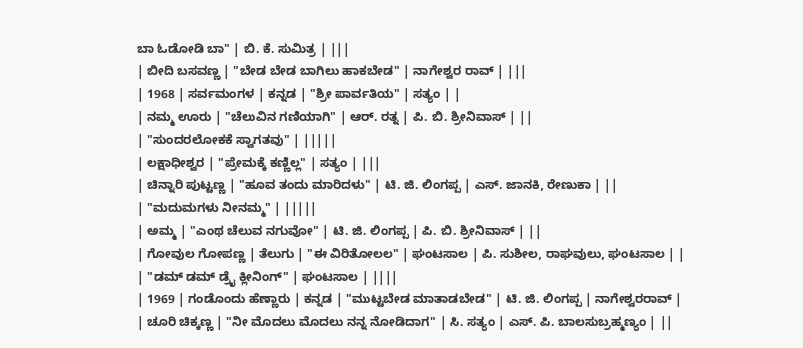ಬಾ ಓಡೋಡಿ ಬಾ" | ಬಿ. ಕೆ. ಸುಮಿತ್ರ | |||
| ಬೀದಿ ಬಸವಣ್ಣ | "ಬೇಡ ಬೇಡ ಬಾಗಿಲು ಹಾಕಬೇಡ" | ನಾಗೇಶ್ವರ ರಾವ್ | |||
| 1968 | ಸರ್ವಮಂಗಳ | ಕನ್ನಡ | "ಶ್ರೀ ಪಾರ್ವತಿಯ" | ಸತ್ಯಂ | |
| ನಮ್ಮ ಊರು | "ಚೆಲುವಿನ ಗಣಿಯಾಗಿ" | ಆರ್. ರತ್ನ | ಪಿ. ಬಿ. ಶ್ರೀನಿವಾಸ್ | ||
| "ಸುಂದರಲೋಕಕೆ ಸ್ವಾಗತವು" | |||||
| ಲಕ್ಷಾಧೀಶ್ವರ | "ಪ್ರೇಮಕ್ಕೆ ಕಣ್ಣಿಲ್ಲ" | ಸತ್ಯಂ | |||
| ಚಿನ್ನಾರಿ ಪುಟ್ಟಣ್ಣ | "ಹೂವ ತಂದು ಮಾರಿದಳು" | ಟಿ. ಜಿ. ಲಿಂಗಪ್ಪ | ಎಸ್. ಜಾನಕಿ, ರೇಣುಕಾ | ||
| "ಮದುಮಗಳು ನೀನಮ್ಮ" | |||||
| ಅಮ್ಮ | "ಎಂಥ ಚೆಲುವ ನಗುವೋ" | ಟಿ. ಜಿ. ಲಿಂಗಪ್ಪ | ಪಿ. ಬಿ. ಶ್ರೀನಿವಾಸ್ | ||
| ಗೋವುಲ ಗೋಪಣ್ಣ | ತೆಲುಗು | "ಈ ವಿರಿತೋಲಲ" | ಘಂಟಸಾಲ | ಪಿ. ಸುಶೀಲ, ರಾಘವುಲು, ಘಂಟಸಾಲ | |
| "ಡಮ್ ಡಮ್ ಡ್ರೈ ಕ್ಲೀನಿಂಗ್" | ಘಂಟಸಾಲ | ||||
| 1969 | ಗಂಡೊಂದು ಹೆಣ್ಣಾರು | ಕನ್ನಡ | "ಮುಟ್ಟಬೇಡ ಮಾತಾಡಬೇಡ" | ಟಿ. ಜಿ. ಲಿಂಗಪ್ಪ | ನಾಗೇಶ್ವರರಾವ್ |
| ಚೂರಿ ಚಿಕ್ಕಣ್ಣ | "ನೀ ಮೊದಲು ಮೊದಲು ನನ್ನ ನೋಡಿದಾಗ" | ಸಿ. ಸತ್ಯಂ | ಎಸ್. ಪಿ. ಬಾಲಸುಬ್ರಹ್ಮಣ್ಯಂ | ||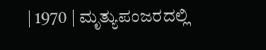| 1970 | ಮೃತ್ಯುಪಂಜರದಲ್ಲಿ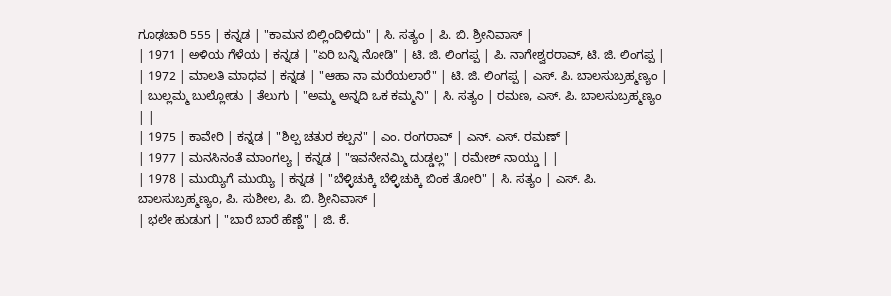ಗೂಢಚಾರಿ 555 | ಕನ್ನಡ | "ಕಾಮನ ಬಿಲ್ಲಿಂದಿಳಿದು" | ಸಿ. ಸತ್ಯಂ | ಪಿ. ಬಿ. ಶ್ರೀನಿವಾಸ್ |
| 1971 | ಅಳಿಯ ಗೆಳೆಯ | ಕನ್ನಡ | "ಏರಿ ಬನ್ನಿ ನೋಡಿ" | ಟಿ. ಜಿ. ಲಿಂಗಪ್ಪ | ಪಿ. ನಾಗೇಶ್ವರರಾವ್, ಟಿ. ಜಿ. ಲಿಂಗಪ್ಪ |
| 1972 | ಮಾಲತಿ ಮಾಧವ | ಕನ್ನಡ | "ಆಹಾ ನಾ ಮರೆಯಲಾರೆ" | ಟಿ. ಜಿ. ಲಿಂಗಪ್ಪ | ಎಸ್. ಪಿ. ಬಾಲಸುಬ್ರಹ್ಮಣ್ಯಂ |
| ಬುಲ್ಲಮ್ಮ ಬುಲ್ಲೋಡು | ತೆಲುಗು | "ಅಮ್ಮ ಅನ್ನದಿ ಒಕ ಕಮ್ಮನಿ" | ಸಿ. ಸತ್ಯಂ | ರಮಣ, ಎಸ್. ಪಿ. ಬಾಲಸುಬ್ರಹ್ಮಣ್ಯಂ | |
| 1975 | ಕಾವೇರಿ | ಕನ್ನಡ | "ಶಿಲ್ಪ ಚತುರ ಕಲ್ಪನ" | ಎಂ. ರಂಗರಾವ್ | ಎನ್. ಎಸ್. ರಮಣ್ |
| 1977 | ಮನಸಿನಂತೆ ಮಾಂಗಲ್ಯ | ಕನ್ನಡ | "ಇವನೇನಮ್ಮಿ ದುಡ್ಡಲ್ಲ" | ರಮೇಶ್ ನಾಯ್ಡು | |
| 1978 | ಮುಯ್ಯಿಗೆ ಮುಯ್ಯಿ | ಕನ್ನಡ | "ಬೆಳ್ಳಿಚುಕ್ಕಿ ಬೆಳ್ಳಿಚುಕ್ಕಿ ಬಿಂಕ ತೋರಿ" | ಸಿ. ಸತ್ಯಂ | ಎಸ್. ಪಿ. ಬಾಲಸುಬ್ರಹ್ಮಣ್ಯಂ, ಪಿ. ಸುಶೀಲ, ಪಿ. ಬಿ. ಶ್ರೀನಿವಾಸ್ |
| ಭಲೇ ಹುಡುಗ | "ಬಾರೆ ಬಾರೆ ಹೆಣ್ಣೆ" | ಜಿ. ಕೆ.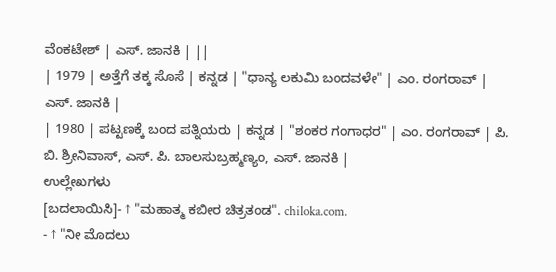ವೆಂಕಟೇಶ್ | ಎಸ್. ಜಾನಕಿ | ||
| 1979 | ಅತ್ತೆಗೆ ತಕ್ಕ ಸೊಸೆ | ಕನ್ನಡ | "ಧಾನ್ಯ ಲಕುಮಿ ಬಂದವಳೇ" | ಎಂ. ರಂಗರಾವ್ | ಎಸ್. ಜಾನಕಿ |
| 1980 | ಪಟ್ಟಣಕ್ಕೆ ಬಂದ ಪತ್ನಿಯರು | ಕನ್ನಡ | "ಶಂಕರ ಗಂಗಾಧರ" | ಎಂ. ರಂಗರಾವ್ | ಪಿ. ಬಿ. ಶ್ರೀನಿವಾಸ್, ಎಸ್. ಪಿ. ಬಾಲಸುಬ್ರಹ್ಮಣ್ಯಂ, ಎಸ್. ಜಾನಕಿ |
ಉಲ್ಲೇಖಗಳು
[ಬದಲಾಯಿಸಿ]- ↑ "ಮಹಾತ್ಮ ಕಬೀರ ಚಿತ್ರತಂಡ". chiloka.com.
- ↑ "ನೀ ಮೊದಲು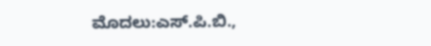ಮೊದಲು:ಎಸ್.ಪಿ.ಬಿ.,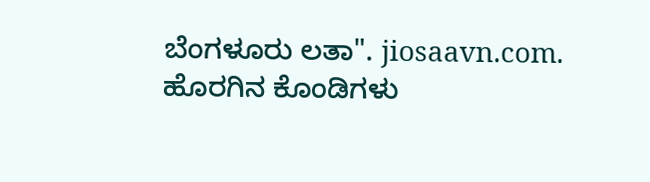ಬೆಂಗಳೂರು ಲತಾ". jiosaavn.com.
ಹೊರಗಿನ ಕೊಂಡಿಗಳು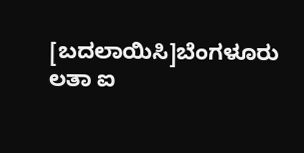[ಬದಲಾಯಿಸಿ]ಬೆಂಗಳೂರು ಲತಾ ಐ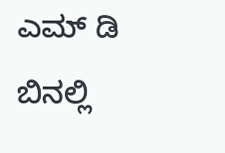ಎಮ್ ಡಿ ಬಿನಲ್ಲಿ